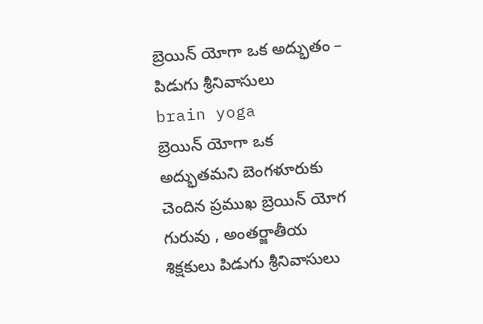బ్రెయిన్ యోగా ఒక అద్భుతం – పిడుగు శ్రీనివాసులు
brain yoga
బ్రెయిన్ యోగా ఒక అద్భుతమని బెంగళూరుకు చెందిన ప్రముఖ బ్రెయిన్ యోగ గురువు , అంతర్జాతీయ శిక్షకులు పిడుగు శ్రీనివాసులు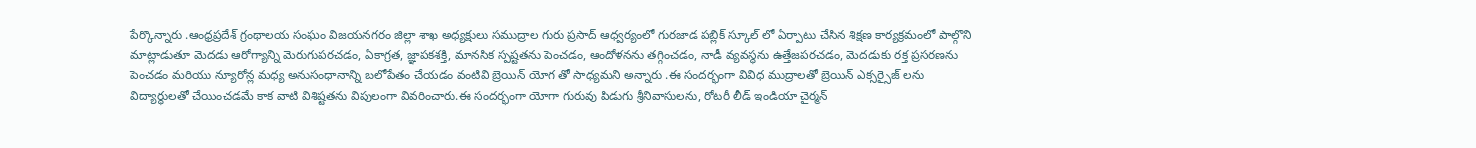పేర్కొన్నారు .ఆంధ్రప్రదేశ్ గ్రంథాలయ సంఘం విజయనగరం జిల్లా శాఖ అధ్యక్షులు సముద్రాల గురు ప్రసాద్ ఆధ్వర్యంలో గురజాడ పబ్లిక్ స్కూల్ లో ఏర్పాటు చేసిన శిక్షణ కార్యక్రమంలో పాల్గొని మాట్లాడుతూ మెదడు ఆరోగ్యాన్ని మెరుగుపరచడం, ఏకాగ్రత, జ్ఞాపకశక్తి, మానసిక స్పష్టతను పెంచడం, ఆందోళనను తగ్గించడం, నాడీ వ్యవస్థను ఉత్తేజపరచడం, మెదడుకు రక్త ప్రసరణను పెంచడం మరియు న్యూరోన్ల మధ్య అనుసంధానాన్ని బలోపేతం చేయడం వంటివి బ్రెయిన్ యోగ తో సాధ్యమని అన్నారు .ఈ సందర్భంగా వివిధ ముద్రాలతో బ్రెయిన్ ఎక్సర్సైజ్ లను విద్యార్థులతో చేయించడమే కాక వాటి విశిష్టతను విపులంగా వివరించారు.ఈ సందర్భంగా యోగా గురువు పిడుగు శ్రీనివాసులను, రోటరీ లీడ్ ఇండియా చైర్మన్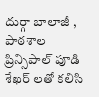దుర్గా బాలాజీ , పాఠశాల ప్రిన్సిపాల్ పూడి శేఖర్ లతో కలిసి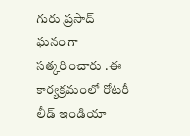గురు ప్రసాద్ ఘనంగా సత్కరించారు .ఈ కార్యక్రమంలో రోటరీ లీడ్ ఇండియా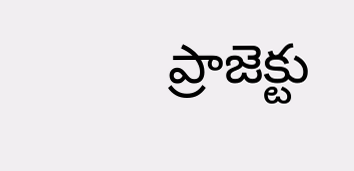ప్రాజెక్టు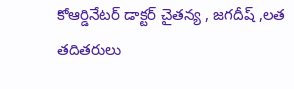కోఆర్డినేటర్ డాక్టర్ చైతన్య , జగదీష్ ,లత తదితరులు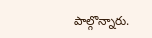పాల్గొన్నారు.